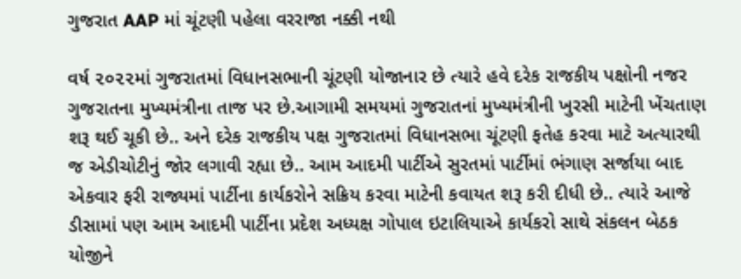ગુજરાત AAP માં ચૂંટણી પહેલા વરરાજા નક્કી નથી

વર્ષ ૨૦૨૨માં ગુજરાતમાં વિધાનસભાની ચૂંટણી યોજાનાર છે ત્યારે હવે દરેક રાજકીય પક્ષોની નજર ગુજરાતના મુખ્યમંત્રીના તાજ પર છે.આગામી સમયમાં ગુજરાતનાં મુખ્યમંત્રીની ખુરસી માટેની ખેંચતાણ શરૂ થઈ ચૂકી છે.. અને દરેક રાજકીય પક્ષ ગુજરાતમાં વિધાનસભા ચૂંટણી ફતેહ કરવા માટે અત્યારથી જ એડીચોટીનું જોર લગાવી રહ્યા છે.. આમ આદમી પાર્ટીએ સુરતમાં પાર્ટીમાં ભંગાણ સર્જાયા બાદ એકવાર ફરી રાજ્યમાં પાર્ટીના કાર્યકરોને સક્રિય કરવા માટેની કવાયત શરૂ કરી દીધી છે.. ત્યારે આજે ડીસામાં પણ આમ આદમી પાર્ટીના પ્રદેશ અધ્યક્ષ ગોપાલ ઇટાલિયાએ કાર્યકરો સાથે સંકલન બેઠક યોજીને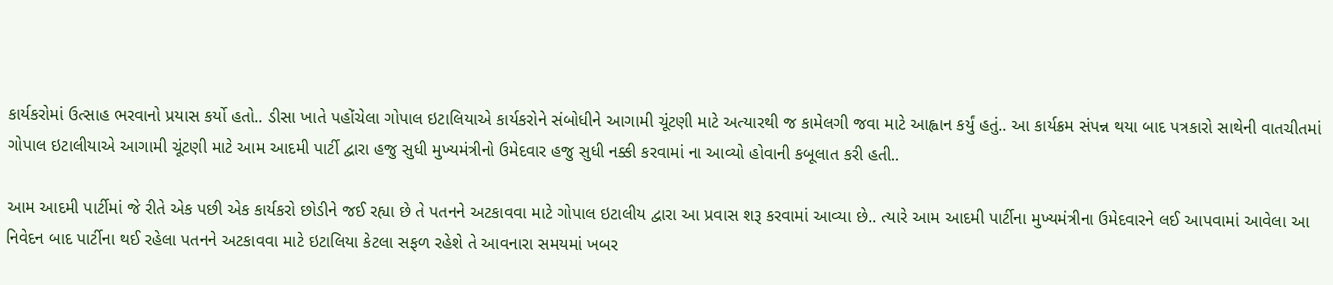કાર્યકરોમાં ઉત્સાહ ભરવાનો પ્રયાસ કર્યો હતો.. ડીસા ખાતે પહોંચેલા ગોપાલ ઇટાલિયાએ કાર્યકરોને સંબોધીને આગામી ચૂંટણી માટે અત્યારથી જ કામેલગી જવા માટે આહ્વાન કર્યું હતું.. આ કાર્યક્રમ સંપન્ન થયા બાદ પત્રકારો સાથેની વાતચીતમાં ગોપાલ ઇટાલીયાએ આગામી ચૂંટણી માટે આમ આદમી પાર્ટી દ્વારા હજુ સુધી મુખ્યમંત્રીનો ઉમેદવાર હજુ સુધી નક્કી કરવામાં ના આવ્યો હોવાની કબૂલાત કરી હતી..

આમ આદમી પાર્ટીમાં જે રીતે એક પછી એક કાર્યકરો છોડીને જઈ રહ્યા છે તે પતનને અટકાવવા માટે ગોપાલ ઇટાલીય દ્વારા આ પ્રવાસ શરૂ કરવામાં આવ્યા છે.. ત્યારે આમ આદમી પાર્ટીના મુખ્યમંત્રીના ઉમેદવારને લઈ આપવામાં આવેલા આ નિવેદન બાદ પાર્ટીના થઈ રહેલા પતનને અટકાવવા માટે ઇટાલિયા કેટલા સફળ રહેશે તે આવનારા સમયમાં ખબર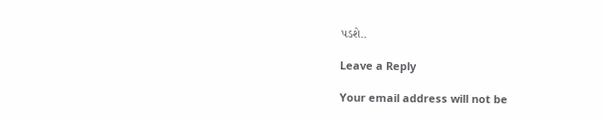પડશે..

Leave a Reply

Your email address will not be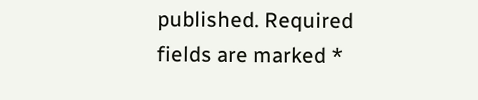published. Required fields are marked *